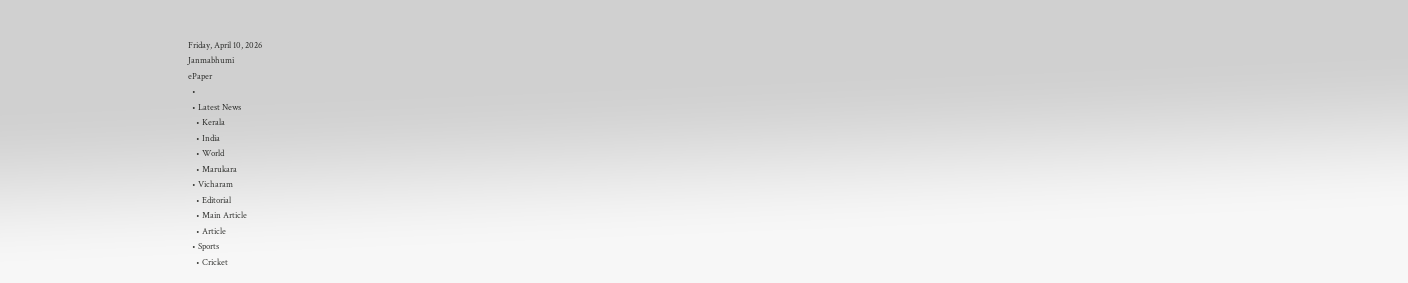Friday, April 10, 2026
Janmabhumi
ePaper
  •
  • Latest News
    • Kerala
    • India
    • World
    • Marukara
  • Vicharam
    • Editorial
    • Main Article
    • Article
  • Sports
    • Cricket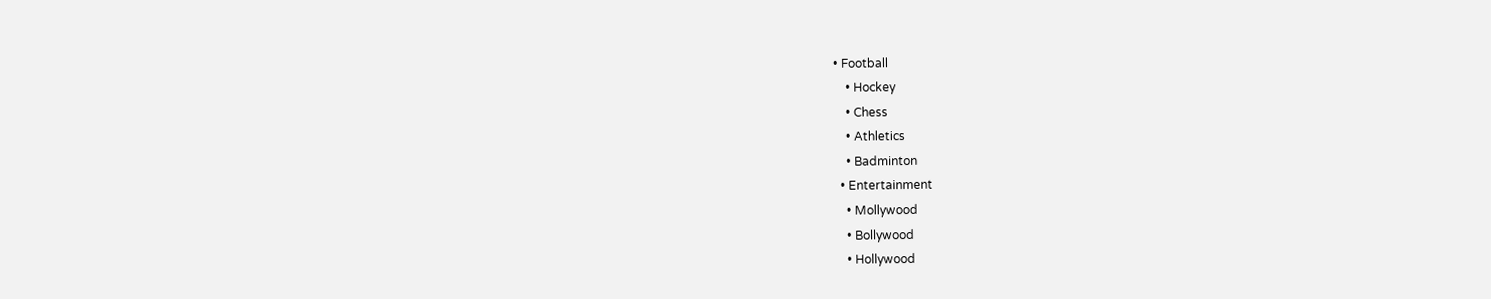• Football
    • Hockey
    • Chess
    • Athletics
    • Badminton
  • Entertainment
    • Mollywood
    • Bollywood
    • Hollywood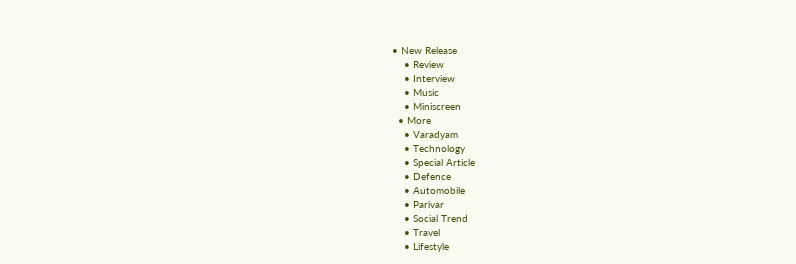• New Release
    • Review
    • Interview
    • Music
    • Miniscreen
  • More
    • Varadyam
    • Technology
    • Special Article
    • Defence
    • Automobile
    • Parivar
    • Social Trend
    • Travel
    • Lifestyle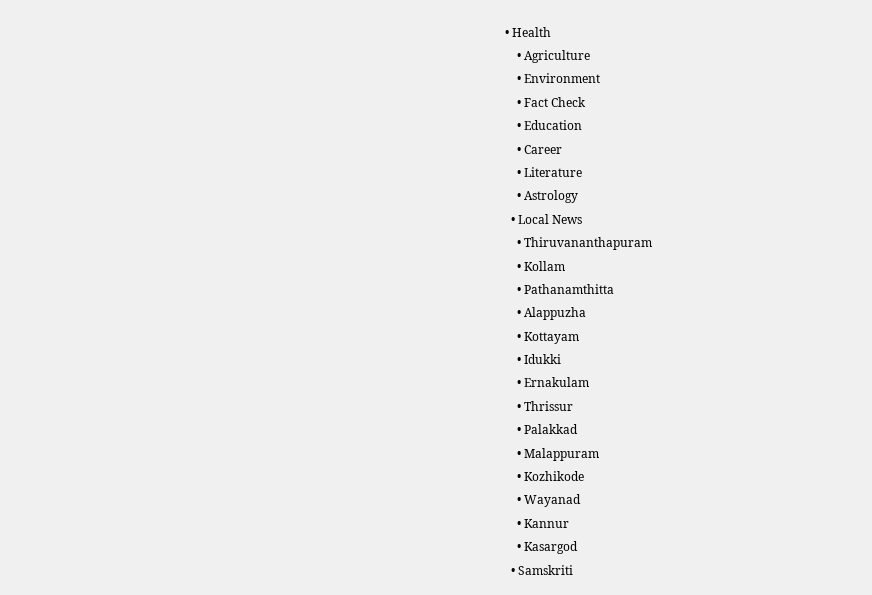• Health
    • Agriculture
    • Environment
    • Fact Check
    • Education
    • Career
    • Literature
    • Astrology
  • Local News
    • Thiruvananthapuram
    • Kollam
    • Pathanamthitta
    • Alappuzha
    • Kottayam
    • Idukki
    • Ernakulam
    • Thrissur
    • Palakkad
    • Malappuram
    • Kozhikode
    • Wayanad
    • Kannur
    • Kasargod
  • Samskriti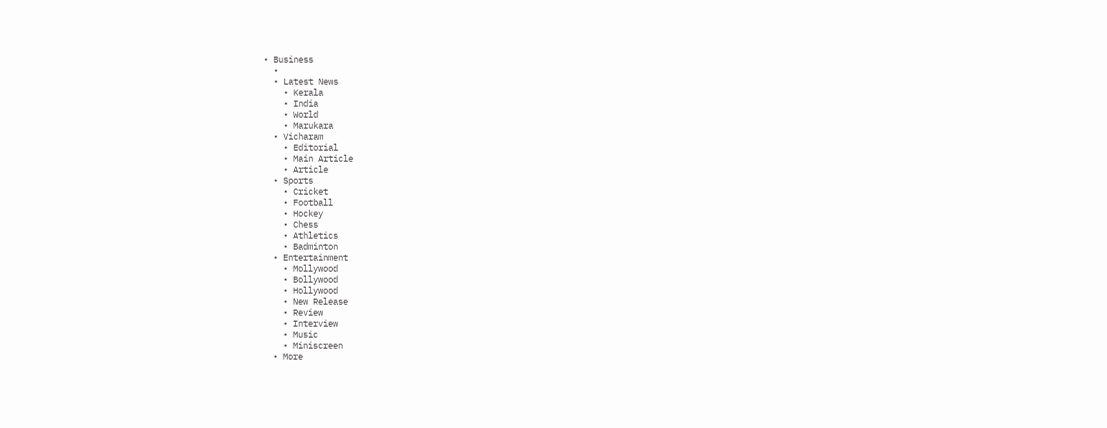• Business
  •
  • Latest News
    • Kerala
    • India
    • World
    • Marukara
  • Vicharam
    • Editorial
    • Main Article
    • Article
  • Sports
    • Cricket
    • Football
    • Hockey
    • Chess
    • Athletics
    • Badminton
  • Entertainment
    • Mollywood
    • Bollywood
    • Hollywood
    • New Release
    • Review
    • Interview
    • Music
    • Miniscreen
  • More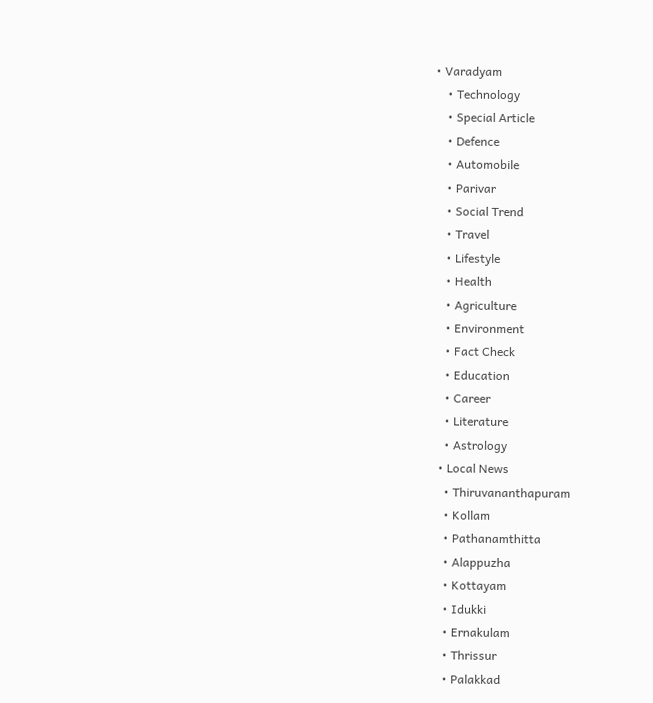• Varadyam
    • Technology
    • Special Article
    • Defence
    • Automobile
    • Parivar
    • Social Trend
    • Travel
    • Lifestyle
    • Health
    • Agriculture
    • Environment
    • Fact Check
    • Education
    • Career
    • Literature
    • Astrology
  • Local News
    • Thiruvananthapuram
    • Kollam
    • Pathanamthitta
    • Alappuzha
    • Kottayam
    • Idukki
    • Ernakulam
    • Thrissur
    • Palakkad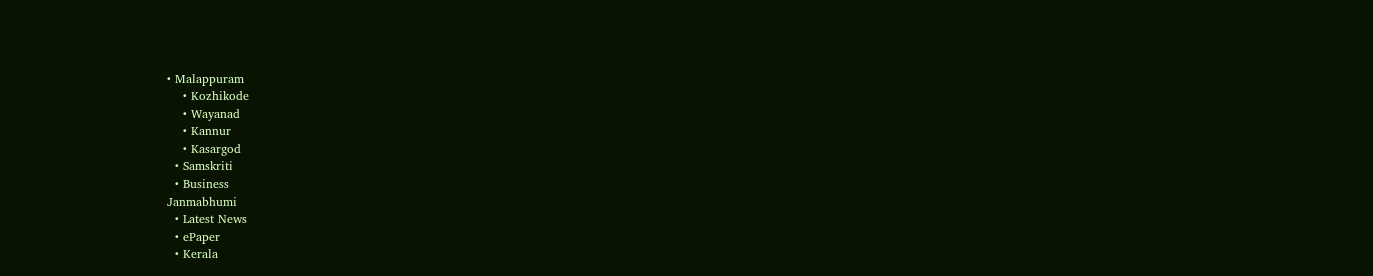• Malappuram
    • Kozhikode
    • Wayanad
    • Kannur
    • Kasargod
  • Samskriti
  • Business
Janmabhumi
  • Latest News
  • ePaper
  • Kerala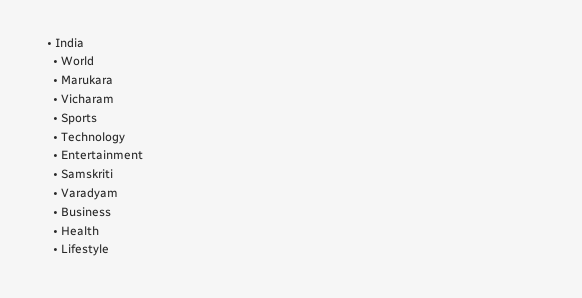• India
  • World
  • Marukara
  • Vicharam
  • Sports
  • Technology
  • Entertainment
  • Samskriti
  • Varadyam
  • Business
  • Health
  • Lifestyle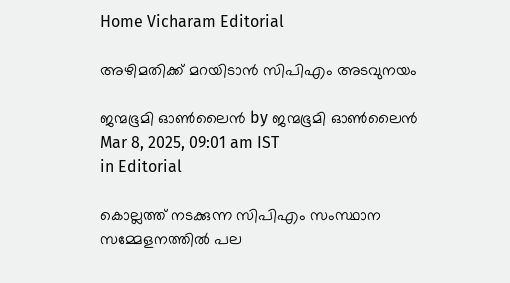Home Vicharam Editorial

അഴിമതിക്ക് മറയിടാന്‍ സിപിഎം അടവുനയം

ജന്മഭൂമി ഓണ്‍ലൈന്‍ by ജന്മഭൂമി ഓണ്‍ലൈന്‍
Mar 8, 2025, 09:01 am IST
in Editorial

കൊല്ലത്ത് നടക്കുന്ന സിപിഎം സംസ്ഥാന സമ്മേളനത്തില്‍ പല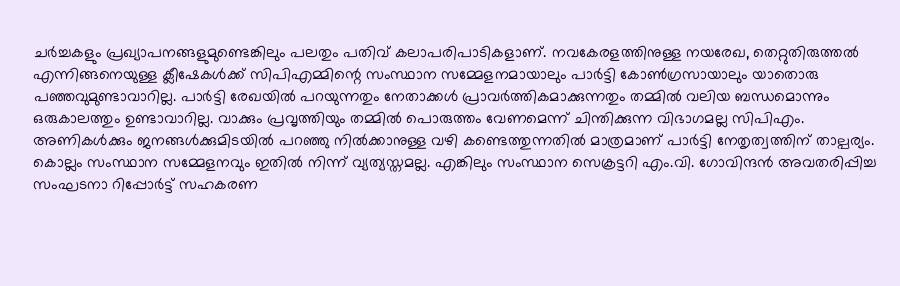ചര്‍ച്ചകളും പ്രഖ്യാപനങ്ങളുമുണ്ടെങ്കിലും പലതും പതിവ് കലാപരിപാടികളാണ്. നവകേരളത്തിനുള്ള നയരേഖ, തെറ്റുതിരുത്തല്‍ എന്നിങ്ങനെയുള്ള ക്ലീഷേകള്‍ക്ക് സിപിഎമ്മിന്റെ സംസ്ഥാന സമ്മേളനമായാലും പാര്‍ട്ടി കോണ്‍ഗ്രസായാലും യാതൊരു പഞ്ഞവുമുണ്ടാവാറില്ല. പാര്‍ട്ടി രേഖയില്‍ പറയുന്നതും നേതാക്കള്‍ പ്രാവര്‍ത്തികമാക്കുന്നതും തമ്മില്‍ വലിയ ബന്ധമൊന്നും ഒരുകാലത്തും ഉണ്ടാവാറില്ല. വാക്കും പ്രവൃത്തിയും തമ്മില്‍ പൊരുത്തം വേണമെന്ന് ചിന്തിക്കുന്ന വിഭാഗമല്ല സിപിഎം. അണികള്‍ക്കും ജനങ്ങള്‍ക്കുമിടയില്‍ പറഞ്ഞു നില്‍ക്കാനുള്ള വഴി കണ്ടെത്തുന്നതില്‍ മാത്രമാണ് പാര്‍ട്ടി നേതൃത്വത്തിന് താല്പര്യം. കൊല്ലം സംസ്ഥാന സമ്മേളനവും ഇതില്‍ നിന്ന് വ്യത്യസ്തമല്ല. എങ്കിലും സംസ്ഥാന സെക്രട്ടറി എം.വി. ഗോവിന്ദന്‍ അവതരിപ്പിച്ച സംഘടനാ റിപ്പോര്‍ട്ട് സഹകരണ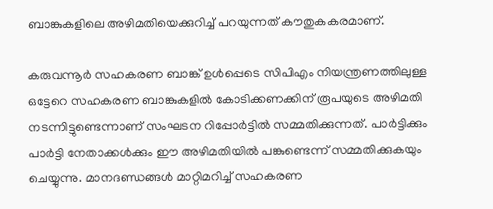ബാങ്കുകളിലെ അഴിമതിയെക്കുറിച്ച് പറയുന്നത് കൗതുകകരമാണ്.

കരുവന്നൂര്‍ സഹകരണ ബാങ്ക് ഉള്‍പ്പെടെ സിപിഎം നിയന്ത്രണത്തിലുള്ള ഒട്ടേറെ സഹകരണ ബാങ്കുകളില്‍ കോടിക്കണക്കിന് രൂപയുടെ അഴിമതി നടന്നിട്ടുണ്ടെന്നാണ് സംഘടന റിപ്പോര്‍ട്ടില്‍ സമ്മതിക്കുന്നത്. പാര്‍ട്ടിക്കും പാര്‍ട്ടി നേതാക്കള്‍ക്കും ഈ അഴിമതിയില്‍ പങ്കുണ്ടെന്ന് സമ്മതിക്കുകയും ചെയ്യുന്നു. മാനദണ്ഡങ്ങള്‍ മാറ്റിമറിച്ച് സഹകരണ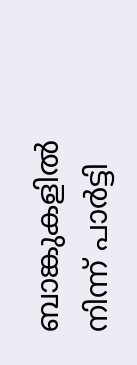ബാങ്കുകളില്‍ നിന്ന് പാര്‍ട്ടി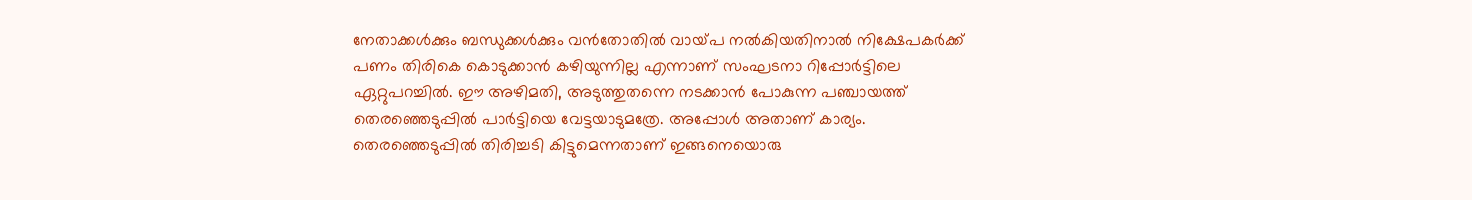നേതാക്കള്‍ക്കും ബന്ധുക്കള്‍ക്കും വന്‍തോതില്‍ വായ്‌പ നല്‍കിയതിനാല്‍ നിക്ഷേപകര്‍ക്ക് പണം തിരികെ കൊടുക്കാന്‍ കഴിയുന്നില്ല എന്നാണ് സംഘടനാ റിപ്പോര്‍ട്ടിലെ ഏറ്റുപറച്ചില്‍. ഈ അഴിമതി, അടുത്തുതന്നെ നടക്കാന്‍ പോകുന്ന പഞ്ചായത്ത് തെരഞ്ഞെടുപ്പില്‍ പാര്‍ട്ടിയെ വേട്ടയാടുമത്രേ. അപ്പോള്‍ അതാണ് കാര്യം. തെരഞ്ഞെടുപ്പില്‍ തിരിച്ചടി കിട്ടുമെന്നതാണ് ഇങ്ങനെയൊരു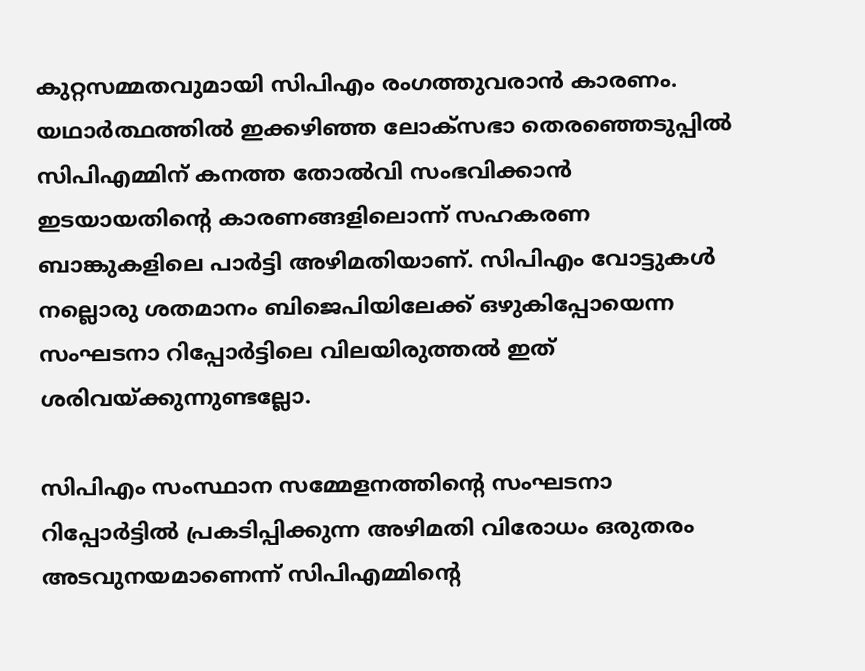കുറ്റസമ്മതവുമായി സിപിഎം രംഗത്തുവരാന്‍ കാരണം. യഥാര്‍ത്ഥത്തില്‍ ഇക്കഴിഞ്ഞ ലോക്സഭാ തെരഞ്ഞെടുപ്പില്‍ സിപിഎമ്മിന് കനത്ത തോല്‍വി സംഭവിക്കാന്‍ ഇടയായതിന്റെ കാരണങ്ങളിലൊന്ന് സഹകരണ ബാങ്കുകളിലെ പാര്‍ട്ടി അഴിമതിയാണ്. സിപിഎം വോട്ടുകള്‍ നല്ലൊരു ശതമാനം ബിജെപിയിലേക്ക് ഒഴുകിപ്പോയെന്ന സംഘടനാ റിപ്പോര്‍ട്ടിലെ വിലയിരുത്തല്‍ ഇത് ശരിവയ്‌ക്കുന്നുണ്ടല്ലോ.

സിപിഎം സംസ്ഥാന സമ്മേളനത്തിന്റെ സംഘടനാ റിപ്പോര്‍ട്ടില്‍ പ്രകടിപ്പിക്കുന്ന അഴിമതി വിരോധം ഒരുതരം അടവുനയമാണെന്ന് സിപിഎമ്മിന്റെ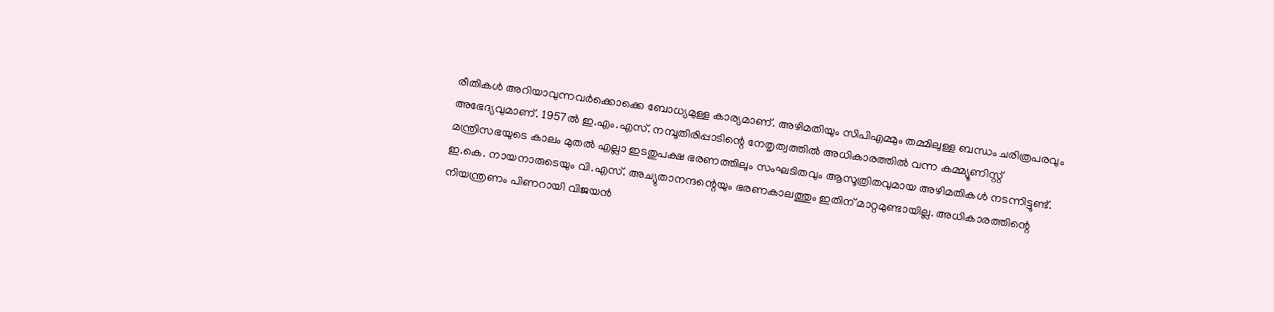രീതികള്‍ അറിയാവുന്നവര്‍ക്കൊക്കെ ബോധ്യമുള്ള കാര്യമാണ്. അഴിമതിയും സിപിഎമ്മും തമ്മിലുള്ള ബന്ധം ചരിത്രപരവും അഭേദ്യവുമാണ്. 1957ല്‍ ഇ.എം.എസ്. നമ്പൂതിരിപ്പാടിന്റെ നേതൃത്വത്തില്‍ അധികാരത്തില്‍ വന്ന കമ്മ്യൂണിസ്റ്റ് മന്ത്രിസഭയുടെ കാലം മുതല്‍ എല്ലാ ഇടതുപക്ഷ ഭരണത്തിലും സംഘടിതവും ആസൂത്രിതവുമായ അഴിമതികള്‍ നടന്നിട്ടുണ്ട്. ഇ.കെ. നായനാരുടെയും വി.എസ്. അച്യുതാനന്ദന്റെയും ഭരണകാലത്തും ഇതിന് മാറ്റമുണ്ടായില്ല. അധികാരത്തിന്റെ നിയന്ത്രണം പിണറായി വിജയന്‍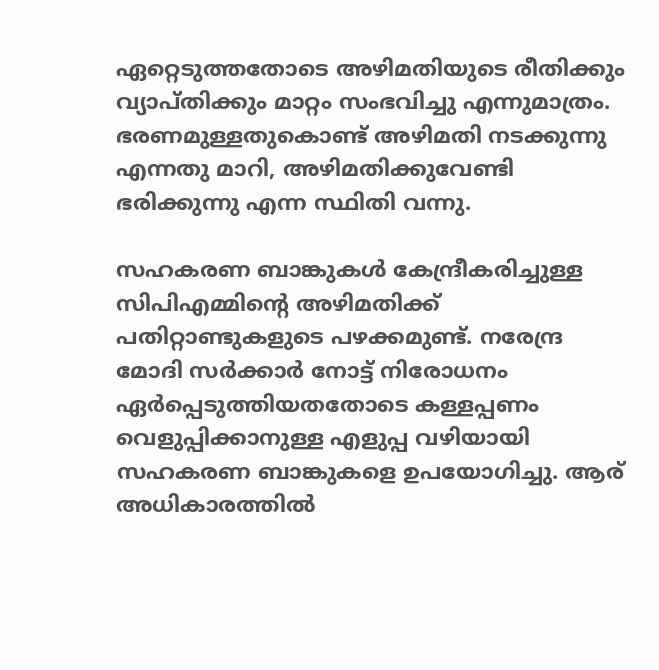ഏറ്റെടുത്തതോടെ അഴിമതിയുടെ രീതിക്കും വ്യാപ്തിക്കും മാറ്റം സംഭവിച്ചു എന്നുമാത്രം. ഭരണമുള്ളതുകൊണ്ട് അഴിമതി നടക്കുന്നു എന്നതു മാറി, അഴിമതിക്കുവേണ്ടി ഭരിക്കുന്നു എന്ന സ്ഥിതി വന്നു.

സഹകരണ ബാങ്കുകള്‍ കേന്ദ്രീകരിച്ചുള്ള സിപിഎമ്മിന്റെ അഴിമതിക്ക് പതിറ്റാണ്ടുകളുടെ പഴക്കമുണ്ട്. നരേന്ദ്ര മോദി സര്‍ക്കാര്‍ നോട്ട് നിരോധനം ഏര്‍പ്പെടുത്തിയതതോടെ കള്ളപ്പണം വെളുപ്പിക്കാനുള്ള എളുപ്പ വഴിയായി സഹകരണ ബാങ്കുകളെ ഉപയോഗിച്ചു. ആര് അധികാരത്തില്‍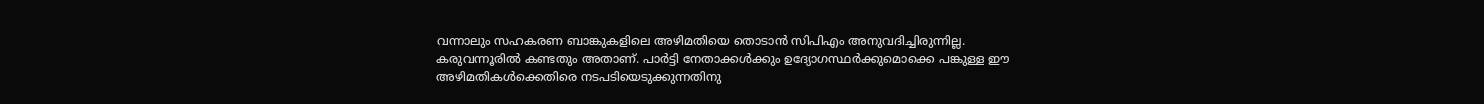വന്നാലും സഹകരണ ബാങ്കുകളിലെ അഴിമതിയെ തൊടാന്‍ സിപിഎം അനുവദിച്ചിരുന്നില്ല. കരുവന്നൂരില്‍ കണ്ടതും അതാണ്. പാര്‍ട്ടി നേതാക്കള്‍ക്കും ഉദ്യോഗസ്ഥര്‍ക്കുമൊക്കെ പങ്കുള്ള ഈ അഴിമതികള്‍ക്കെതിരെ നടപടിയെടുക്കുന്നതിനു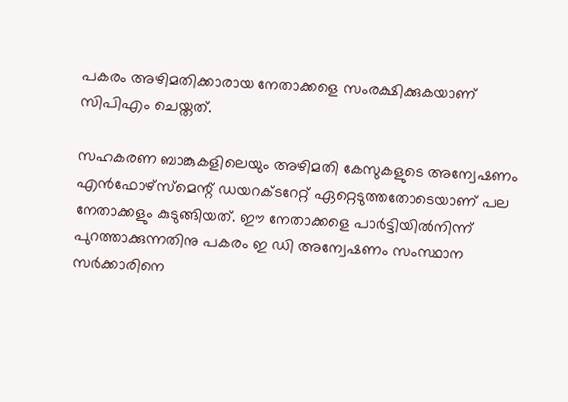പകരം അഴിമതിക്കാരായ നേതാക്കളെ സംരക്ഷിക്കുകയാണ് സിപിഎം ചെയ്തത്.

സഹകരണ ബാങ്കുകളിലെയും അഴിമതി കേസുകളുടെ അന്വേഷണം എന്‍ഫോഴ്സ്മെന്റ് ഡയറക്ടറേറ്റ് ഏറ്റെടുത്തതോടെയാണ് പല നേതാക്കളും കുടുങ്ങിയത്. ഈ നേതാക്കളെ പാര്‍ട്ടിയില്‍നിന്ന് പുറത്താക്കുന്നതിനു പകരം ഇ ഡി അന്വേഷണം സംസ്ഥാന സര്‍ക്കാരിനെ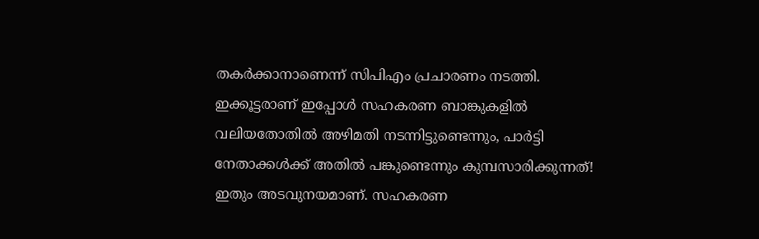തകര്‍ക്കാനാണെന്ന് സിപിഎം പ്രചാരണം നടത്തി. ഇക്കൂട്ടരാണ് ഇപ്പോള്‍ സഹകരണ ബാങ്കുകളില്‍ വലിയതോതില്‍ അഴിമതി നടന്നിട്ടുണ്ടെന്നും, പാര്‍ട്ടി നേതാക്കള്‍ക്ക് അതില്‍ പങ്കുണ്ടെന്നും കുമ്പസാരിക്കുന്നത്! ഇതും അടവുനയമാണ്. സഹകരണ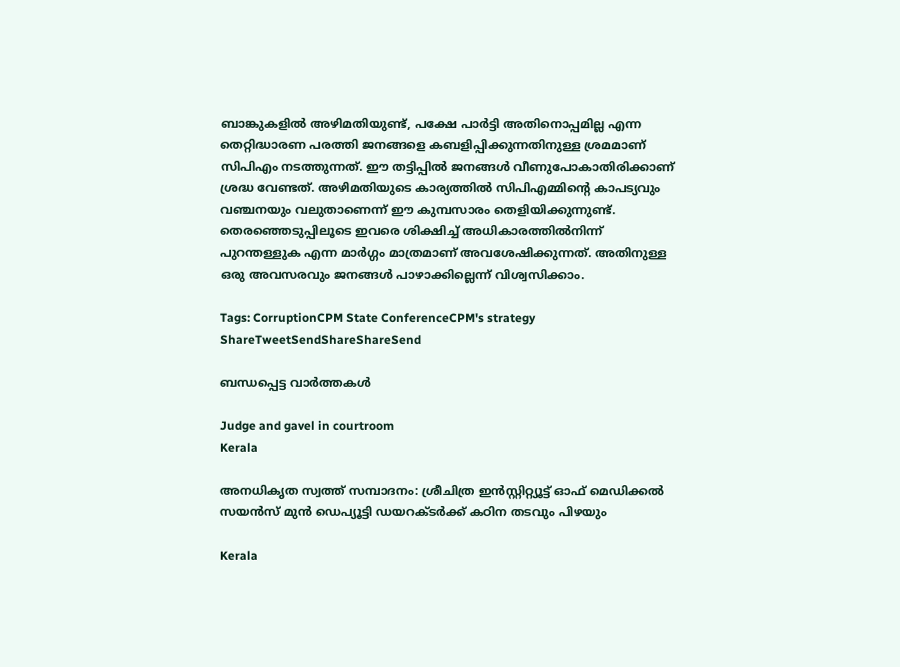ബാങ്കുകളില്‍ അഴിമതിയുണ്ട്, പക്ഷേ പാര്‍ട്ടി അതിനൊപ്പമില്ല എന്ന തെറ്റിദ്ധാരണ പരത്തി ജനങ്ങളെ കബളിപ്പിക്കുന്നതിനുള്ള ശ്രമമാണ് സിപിഎം നടത്തുന്നത്. ഈ തട്ടിപ്പില്‍ ജനങ്ങള്‍ വീണുപോകാതിരിക്കാണ് ശ്രദ്ധ വേണ്ടത്. അഴിമതിയുടെ കാര്യത്തില്‍ സിപിഎമ്മിന്റെ കാപട്യവും വഞ്ചനയും വലുതാണെന്ന് ഈ കുമ്പസാരം തെളിയിക്കുന്നുണ്ട്. തെരഞ്ഞെടുപ്പിലൂടെ ഇവരെ ശിക്ഷിച്ച് അധികാരത്തില്‍നിന്ന് പുറന്തള്ളുക എന്ന മാര്‍ഗ്ഗം മാത്രമാണ് അവശേഷിക്കുന്നത്. അതിനുള്ള ഒരു അവസരവും ജനങ്ങള്‍ പാഴാക്കില്ലെന്ന് വിശ്വസിക്കാം.

Tags: CorruptionCPM State ConferenceCPM's strategy
ShareTweetSendShareShareSend

ബന്ധപ്പെട്ട വാര്‍ത്തകള്‍

Judge and gavel in courtroom
Kerala

അനധികൃത സ്വത്ത് സമ്പാദനം: ശ്രീചിത്ര ഇന്‍സ്റ്റിറ്റ്യൂട്ട് ഓഫ് മെഡിക്കല്‍ സയന്‍സ് മുന്‍ ഡെപ്യൂട്ടി ഡയറക്ടര്‍ക്ക് കഠിന തടവും പിഴയും

Kerala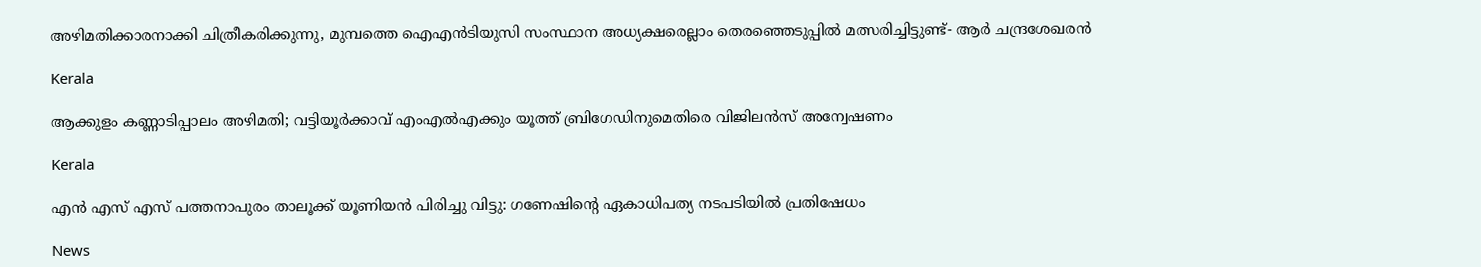അഴിമതിക്കാരനാക്കി ചിത്രീകരിക്കുന്നു, മുമ്പത്തെ ഐഎന്‍ടിയുസി സംസ്ഥാന അധ്യക്ഷരെല്ലാം തെരഞ്ഞെടുപ്പില്‍ മത്സരിച്ചിട്ടുണ്ട്- ആര്‍ ചന്ദ്രശേഖരന്‍

Kerala

ആക്കുളം കണ്ണാടിപ്പാലം അഴിമതി; വട്ടിയൂര്‍ക്കാവ് എംഎല്‍എക്കും യൂത്ത് ബ്രിഗേഡിനുമെതിരെ വിജിലന്‍സ് അന്വേഷണം

Kerala

എന്‍ എസ് എസ് പത്തനാപുരം താലൂക്ക് യൂണിയന്‍ പിരിച്ചു വിട്ടു: ഗണേഷിന്റെ ഏകാധിപത്യ നടപടിയില്‍ പ്രതിഷേധം

News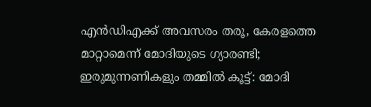എൻഡിഎക്ക് അവസരം തരൂ, കേരളത്തെ മാറ്റാമെന്ന് മോദിയുടെ ഗ്യാരണ്ടി; ഇരുമുന്നണികളും തമ്മിൽ കൂട്ട്: മോദി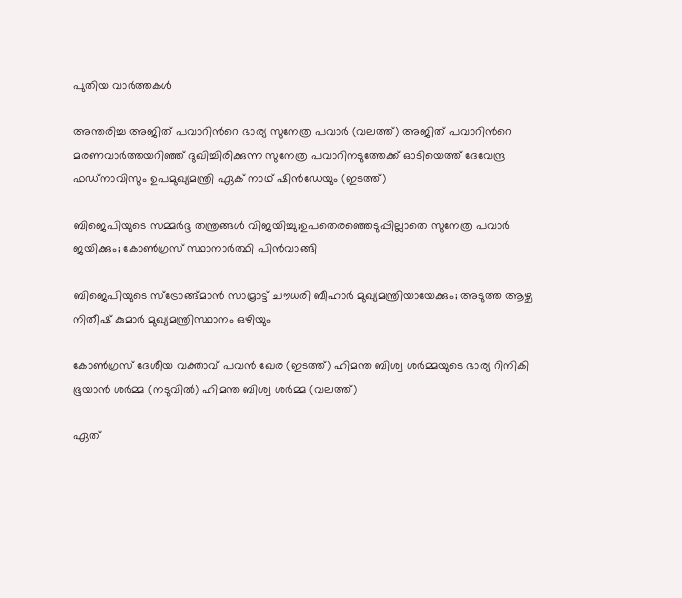പുതിയ വാര്‍ത്തകള്‍

അന്തരിച്ച അജിത് പവാറിന്‍റെ ഭാര്യ സുനേത്ര പവാര്‍ (വലത്ത്) അജിത് പവാറിന്‍റെ മരണവാര്‍ത്തയറിഞ്ഞ് ദുഖിച്ചിരിക്കുന്ന സുനേത്ര പവാറിനടുത്തേക്ക് ഓടിയെത്ത് ദേവേന്ദ്ര ഫഡ്നാവിസും ഉപമുഖ്യമന്ത്രി ഏക് നാഥ് ഷിന്‍ഡേയും (ഇടത്ത്)

ബിജെപിയുടെ സമ്മര്‍ദ്ദ തന്ത്രങ്ങള്‍ വിജയിച്ചു;ഉപതെരഞ്ഞെടുപ്പില്ലാതെ സുനേത്ര പവാര്‍ ജയിക്കും; കോണ്‍ഗ്രസ് സ്ഥാനാര്‍ത്ഥി പിന്‍വാങ്ങി

ബിജെപിയുടെ സ്ട്രോങ്ങ്മാന്‍ സാമ്രാട്ട് ചൗധരി ബീഹാര്‍ മുഖ്യമന്ത്രിയായേക്കും; അടുത്ത ആഴ്ച നിതീഷ് കുമാര്‍ മുഖ്യമന്ത്രിസ്ഥാനം ഒഴിയും

കോണ്‍ഗ്രസ് ദേശീയ വക്താവ് പവന്‍ ഖേര (ഇടത്ത്) ഹിമന്ത ബിശ്വ ശര്‍മ്മയുടെ ഭാര്യ റിനികി ഭൂയാന്‍ ശര്‍മ്മ (നടുവില്‍) ഹിമന്ത ബിശ്വ ശര്‍മ്മ (വലത്ത്)

ഏത്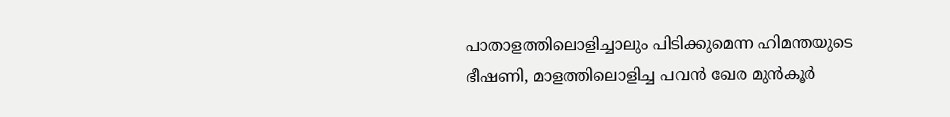പാതാളത്തിലൊളിച്ചാലും പിടിക്കുമെന്ന ഹിമന്തയുടെ ഭീഷണി, മാളത്തിലൊളിച്ച പവന്‍ ഖേര മുന്‍കൂര്‍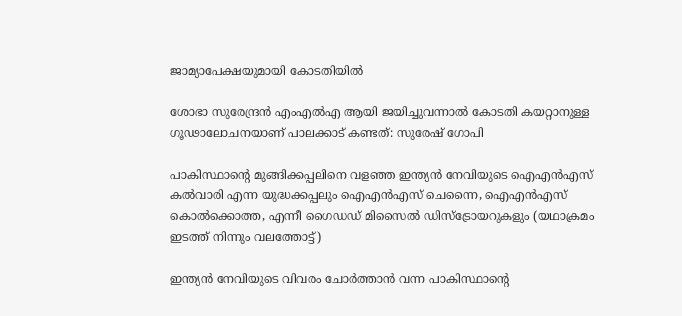ജാമ്യാപേക്ഷയുമായി കോടതിയില്‍

ശോഭാ സുരേന്ദ്രന്‍ എംഎല്‍എ ആയി ജയിച്ചുവന്നാല്‍ കോടതി കയറ്റാനുള്ള ഗൂഢാലോചനയാണ് പാലക്കാട് കണ്ടത്: സുരേഷ് ഗോപി

പാകിസ്ഥാന്‍റെ മുങ്ങിക്കപ്പലിനെ വളഞ്ഞ ഇന്ത്യന്‍ നേവിയുടെ ഐഎന്‍എസ് കല്‍വാരി എന്ന യുദ്ധക്കപ്പലും ഐഎന്‍എസ് ചെന്നൈ, ഐഎന്‍എസ് കൊല്‍ക്കൊത്ത, എന്നീ ഗൈഡഡ് മിസൈല്‍ ഡിസ്ട്രോയറുകളും (യഥാക്രമം ഇടത്ത് നിന്നും വലത്തോട്ട്)

ഇന്ത്യന്‍ നേവിയുടെ വിവരം ചോര്‍ത്താന്‍ വന്ന പാകിസ്ഥാന്റെ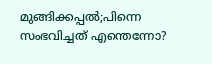മുങ്ങിക്കപ്പല്‍;പിന്നെ സംഭവിച്ചത് എന്തെന്നോ?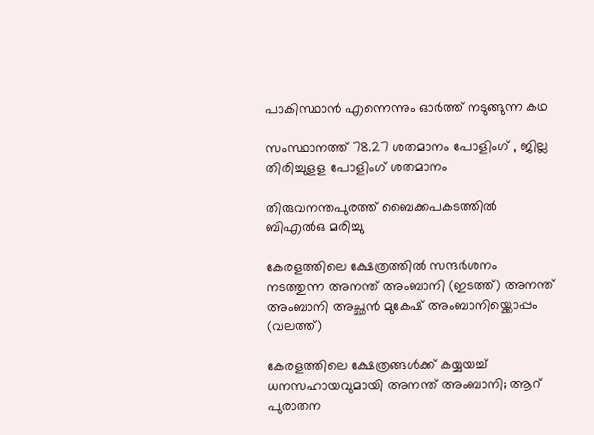പാകിസ്ഥാന്‍ എന്നെന്നും ഓര്‍ത്ത് നടുങ്ങുന്ന കഥ

സംസ്ഥാനത്ത് 78.27 ശതമാനം പോളിംഗ് , ജില്ല തിരിച്ചുളള പോളിംഗ് ശതമാനം

തിരുവനന്തപുരത്ത് ബൈക്കപകടത്തില്‍ ബിഎല്‍ഒ മരിച്ചു

കേരളത്തിലെ ക്ഷേത്രത്തില്‍ സന്ദര്‍ശനം നടത്തുന്ന അനന്ത് അംബാനി (ഇടത്ത്) അനന്ത് അംബാനി അച്ഛന്‍ മുകേഷ് അംബാനിയ്ക്കൊപ്പം (വലത്ത്)

കേരളത്തിലെ ക്ഷേത്രങ്ങള്‍ക്ക് കയ്യയച്ച് ധനസഹായവുമായി അനന്ത് അംബാനി; ആറ് പുരാതന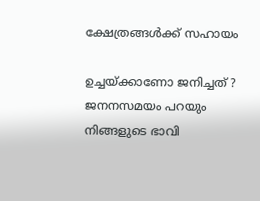ക്ഷേത്രങ്ങൾക്ക് സഹായം

ഉച്ചയ്‌ക്കാണോ ജനിച്ചത് ? ജനനസമയം പറയും നിങ്ങളുടെ ഭാവി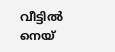വീട്ടിൽ നെയ്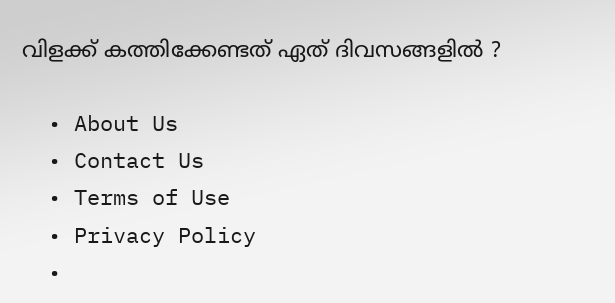വിളക്ക് കത്തിക്കേണ്ടത് ഏത് ദിവസങ്ങളിൽ ?

  • About Us
  • Contact Us
  • Terms of Use
  • Privacy Policy
  •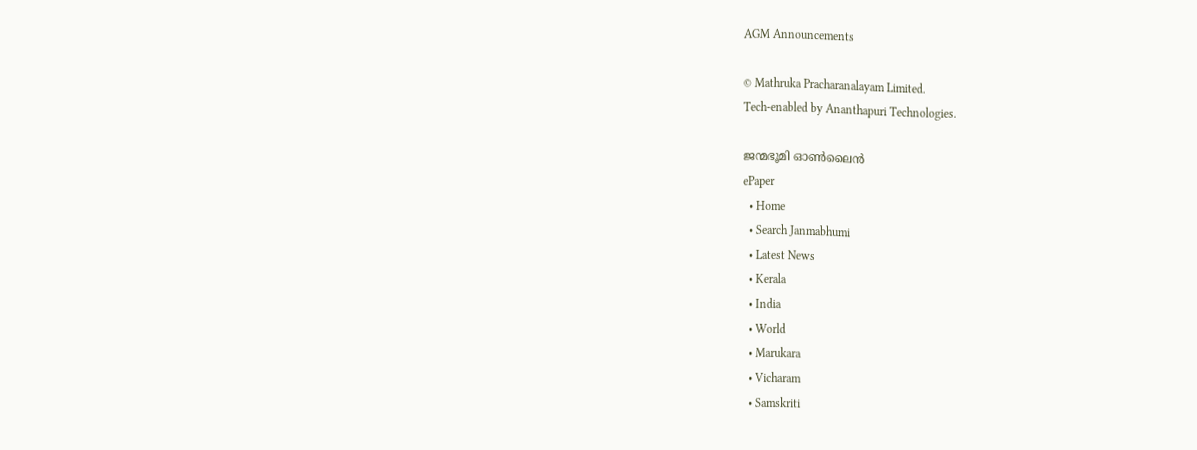AGM Announcements

© Mathruka Pracharanalayam Limited.
Tech-enabled by Ananthapuri Technologies.

ജന്മഭൂമി ഓണ്‍ലൈന്‍
ePaper
  • Home
  • Search Janmabhumi
  • Latest News
  • Kerala
  • India
  • World
  • Marukara
  • Vicharam
  • Samskriti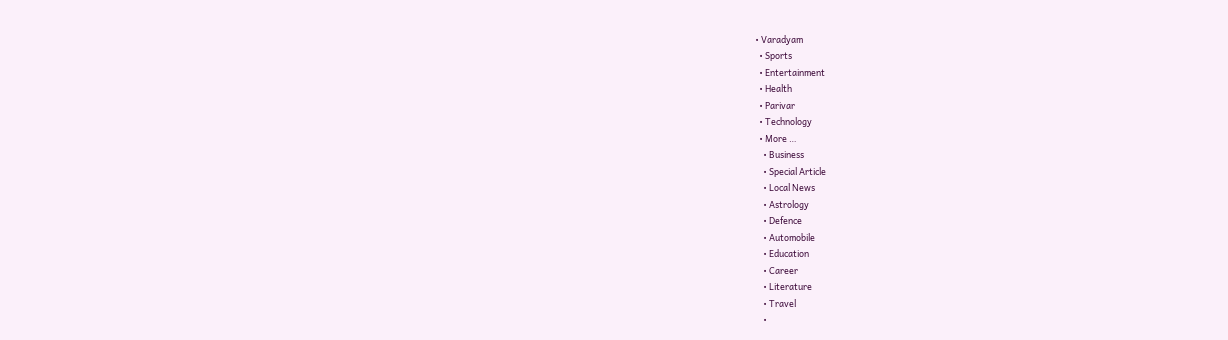• Varadyam
  • Sports
  • Entertainment
  • Health
  • Parivar
  • Technology
  • More …
    • Business
    • Special Article
    • Local News
    • Astrology
    • Defence
    • Automobile
    • Education
    • Career
    • Literature
    • Travel
    •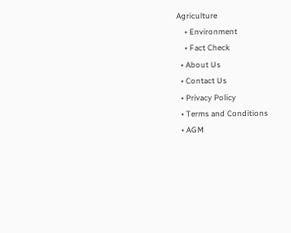Agriculture
    • Environment
    • Fact Check
  • About Us
  • Contact Us
  • Privacy Policy
  • Terms and Conditions
  • AGM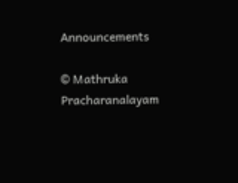Announcements

© Mathruka Pracharanalayam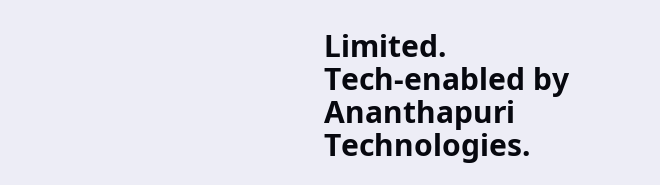Limited.
Tech-enabled by Ananthapuri Technologies.